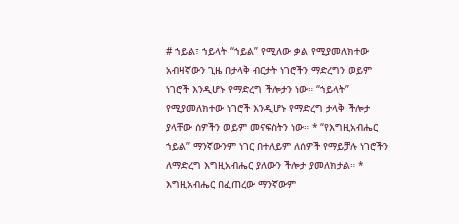# ኀይል፣ ኀይላት “ኀይል” የሚለው ቃል የሚያመለክተው አብዛኛውን ጊዜ በታላቅ ብርታት ነገሮችን ማድረግን ወይም ነገሮች እንዲሆኑ የማድረግ ችሎታን ነው። “ኀይላት” የሚያመለክተው ነገሮች እንዲሆኑ የማድረግ ታላቅ ችሎታ ያላቸው ሰዎችን ወይም መናፍስትን ነው። * “የእግዚአብሔር ኀይል” ማንኛውንም ነገር በተለይም ለሰዎች የማይቻሉ ነገሮችን ለማድረግ እግዚአብሔር ያለውን ችሎታ ያመለክታል። * እግዚአብሔር በፈጠረው ማንኛውም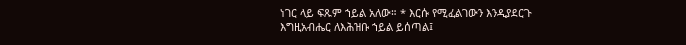ነገር ላይ ፍጹም ኀይል አለው። * እርሱ የሚፈልገውን እንዲያደርጉ እግዚአብሔር ለእሕዝቡ ኀይል ይሰጣል፤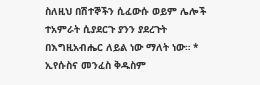ስለዚህ በሽተኞችን ሲፈውሱ ወይም ሌሎች ተአምራት ሲያደርጉ ያንን ያደረጉት በእግዚአብሔር ለይል ነው ማለት ነው። * ኢየሱስና መንፈስ ቅዱስም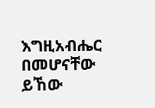እግዚአብሔር በመሆናቸው ይኸው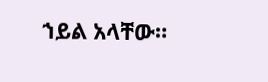ኀይል አላቸው።